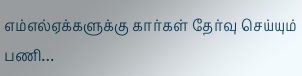எம்எல்ஏக்களுக்கு கார்கள் தேர்வு செய்யும் பணி…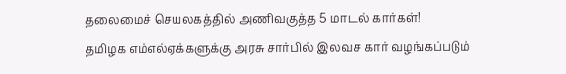தலைமைச் செயலகத்தில் அணிவகுத்த 5 மாடல் கார்கள்!
தமிழக எம்எல்ஏக்களுக்கு அரசு சார்பில் இலவச கார் வழங்கப்படும்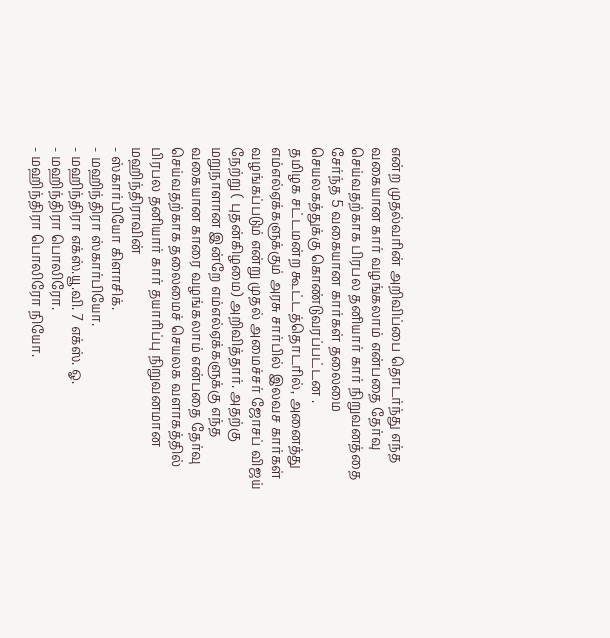என்ற முதல்வரின் அறிவிப்பை தொடர்ந்து எந்த வகையான கார் வழங்கலாம் என்பதை தேர்வு செய்வதற்காக பிரபல தனியார் கார் நிறுவனத்தை சேர்ந்த 5 வகையான கார்கள் தலைமை செயலகத்துக்கு கொண்டுவரப்பட்டன .
தமிழக சட்டமன்ற கூட்டத்தொடரில், அனைத்து எம்எல்ஏக்களுக்கும் அரசு சார்பில் இலவச கார்கள் வழங்கப்படும் என்று முதல் அமைச்சர் ஜோசப் விஜய் நேற்று ( புதன்கிழமை) அறிவித்தார். அதற்கு மறுநாளான இன்றே எம்எல்ஏக்களுக்கு எந்த வகையான காரை வழங்கலாம் என்பதை தேர்வு செய்வதற்காக தலைமைச் செயலக வளாகத்தில் பிரபல தனியார் கார் தயாரிப்பு நிறுவனமான மஹிந்திராவின்
- ஸ்கார்பியோ கிளாசிக்.
- மஹிந்திரா ஸ்கார்பியோ.
- மஹிந்திரா எக்ஸ்.யூ.வி. 7 எக்ஸ். ஓ.
- மஹிந்திரா பொலிரோ.
- மஹிந்திரா பொலிரோ நியோ.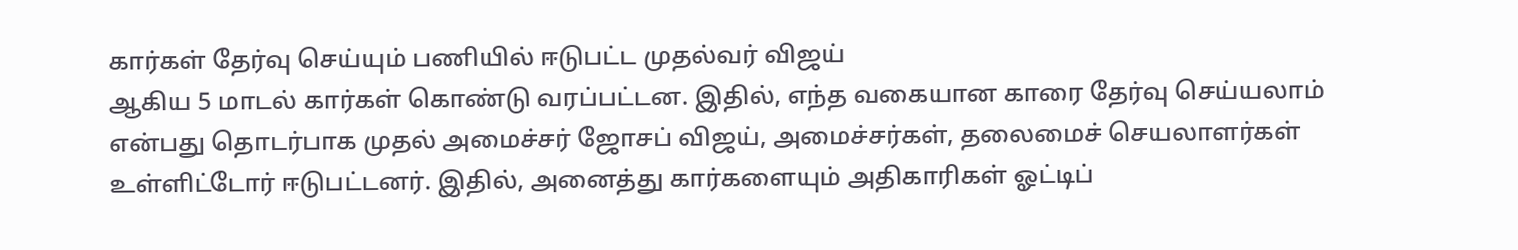கார்கள் தேர்வு செய்யும் பணியில் ஈடுபட்ட முதல்வர் விஜய்
ஆகிய 5 மாடல் கார்கள் கொண்டு வரப்பட்டன. இதில், எந்த வகையான காரை தேர்வு செய்யலாம் என்பது தொடர்பாக முதல் அமைச்சர் ஜோசப் விஜய், அமைச்சர்கள், தலைமைச் செயலாளர்கள் உள்ளிட்டோர் ஈடுபட்டனர். இதில், அனைத்து கார்களையும் அதிகாரிகள் ஓட்டிப்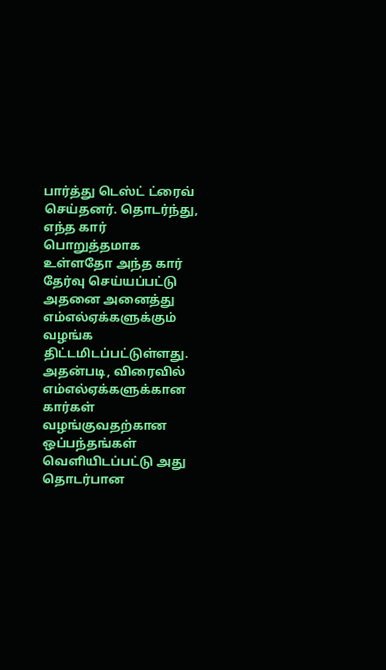பார்த்து டெஸ்ட் ட்ரைவ் செய்தனர். தொடர்ந்து, எந்த கார் பொறுத்தமாக உள்ளதோ அந்த கார் தேர்வு செய்யப்பட்டு அதனை அனைத்து எம்எல்ஏக்களுக்கும் வழங்க திட்டமிடப்பட்டுள்ளது. அதன்படி, விரைவில் எம்எல்ஏக்களுக்கான கார்கள் வழங்குவதற்கான ஒப்பந்தங்கள் வெளியிடப்பட்டு அது தொடர்பான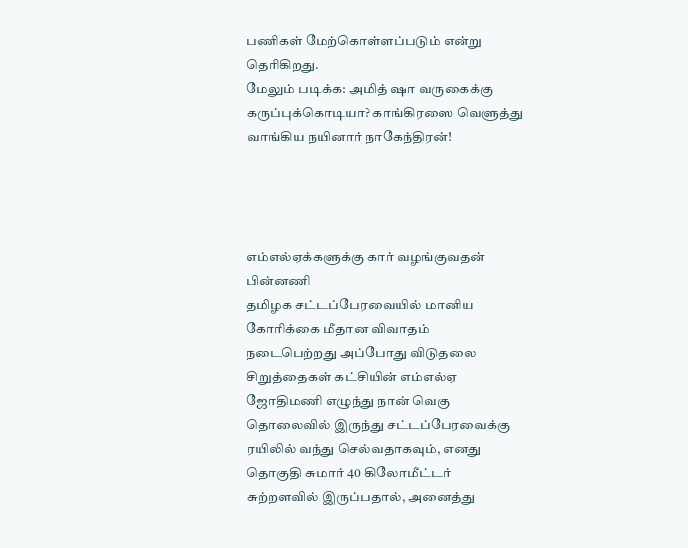பணிகள் மேற்கொள்ளப்படும் என்று தெரிகிறது.
மேலும் படிக்க: அமித் ஷா வருகைக்கு கருப்புக்கொடியா? காங்கிரஸை வெளுத்து வாங்கிய நயினார் நாகேந்திரன்!




எம்எல்ஏக்களுக்கு கார் வழங்குவதன் பின்னணி
தமிழக சட்டப்பேரவையில் மானிய கோரிக்கை மீதான விவாதம் நடைபெற்றது அப்போது விடுதலை சிறுத்தைகள் கட்சியின் எம்எல்ஏ ஜோதிமணி எழுந்து நான் வெகு தொலைவில் இருந்து சட்டப்பேரவைக்கு ரயிலில் வந்து செல்வதாகவும், எனது தொகுதி சுமார் 40 கிலோமீட்டர் சுற்றளவில் இருப்பதால், அனைத்து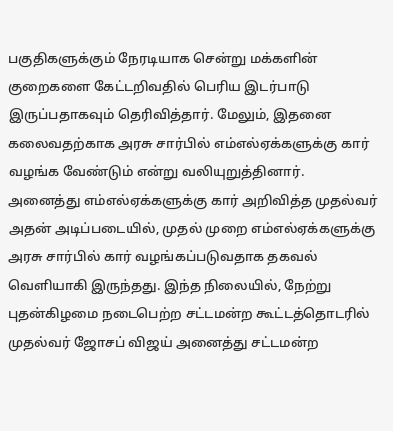பகுதிகளுக்கும் நேரடியாக சென்று மக்களின் குறைகளை கேட்டறிவதில் பெரிய இடர்பாடு இருப்பதாகவும் தெரிவித்தார். மேலும், இதனை கலைவதற்காக அரசு சார்பில் எம்எல்ஏக்களுக்கு கார் வழங்க வேண்டும் என்று வலியுறுத்தினார்.
அனைத்து எம்எல்ஏக்களுக்கு கார் அறிவித்த முதல்வர்
அதன் அடிப்படையில், முதல் முறை எம்எல்ஏக்களுக்கு அரசு சார்பில் கார் வழங்கப்படுவதாக தகவல் வெளியாகி இருந்தது. இந்த நிலையில், நேற்று புதன்கிழமை நடைபெற்ற சட்டமன்ற கூட்டத்தொடரில் முதல்வர் ஜோசப் விஜய் அனைத்து சட்டமன்ற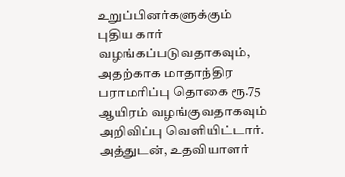உறுப்பினர்களுக்கும் புதிய கார் வழங்கப்படுவதாகவும், அதற்காக மாதாந்திர பராமரிப்பு தொகை ரூ.75 ஆயிரம் வழங்குவதாகவும் அறிவிப்பு வெளியிட்டார். அத்துடன், உதவியாளர்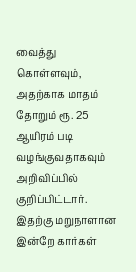வைத்து கொள்ளவும், அதற்காக மாதம் தோறும் ரூ. 25 ஆயிரம் படி வழங்குவதாகவும் அறிவிப்பில் குறிப்பிட்டார். இதற்கு மறுநாளான இன்றே கார்கள்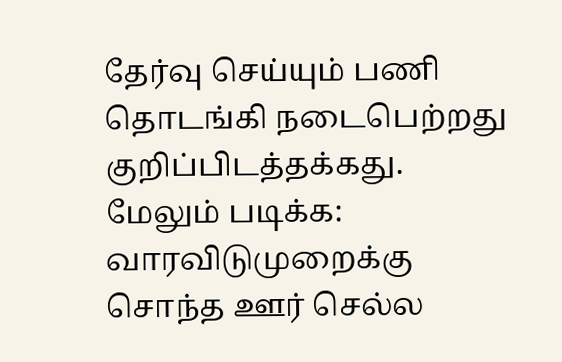தேர்வு செய்யும் பணி தொடங்கி நடைபெற்றது குறிப்பிடத்தக்கது.
மேலும் படிக்க: வாரவிடுமுறைக்கு சொந்த ஊர் செல்ல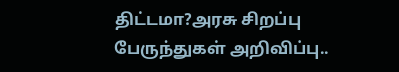திட்டமா?அரசு சிறப்பு பேருந்துகள் அறிவிப்பு..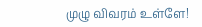முழு விவரம் உள்ளே!